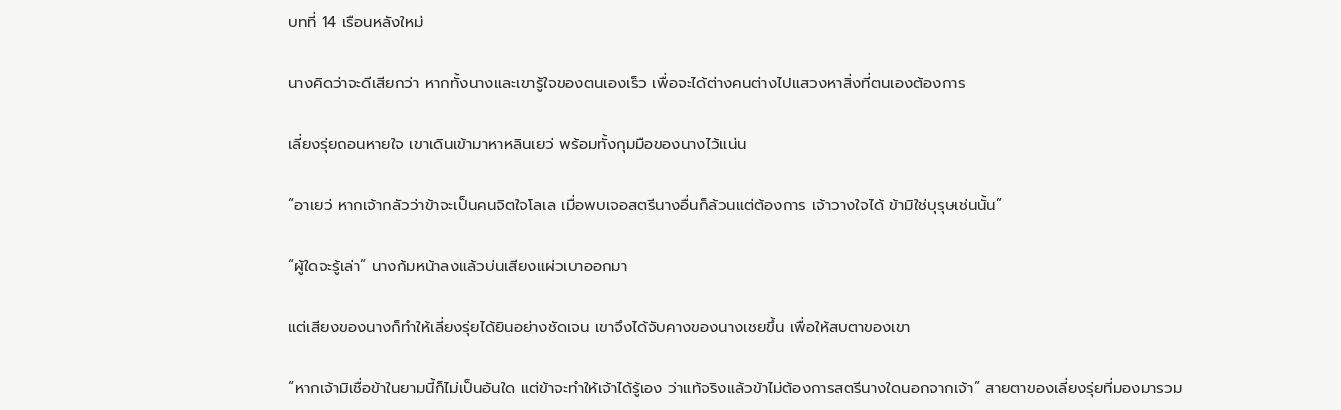บทที่ 14 เรือนหลังใหม่

นางคิดว่าจะดีเสียกว่า หากทั้งนางและเขารู้ใจของตนเองเร็ว เพื่อจะได้ต่างคนต่างไปแสวงหาสิ่งที่ตนเองต้องการ

เลี่ยงรุ่ยถอนหายใจ เขาเดินเข้ามาหาหลินเยว่ พร้อมทั้งกุมมือของนางไว้แน่น

“อาเยว่ หากเจ้ากลัวว่าข้าจะเป็นคนจิตใจโลเล เมื่อพบเจอสตรีนางอื่นก็ล้วนแต่ต้องการ เจ้าวางใจได้ ข้ามิใช่บุรุษเช่นนั้น”

“ผู้ใดจะรู้เล่า” นางก้มหน้าลงแล้วบ่นเสียงแผ่วเบาออกมา

แต่เสียงของนางก็ทำให้เลี่ยงรุ่ยได้ยินอย่างชัดเจน เขาจึงได้จับคางของนางเชยขึ้น เพื่อให้สบตาของเขา

“หากเจ้ามิเชื่อข้าในยามนี้ก็ไม่เป็นอันใด แต่ข้าจะทำให้เจ้าได้รู้เอง ว่าแท้จริงแล้วข้าไม่ต้องการสตรีนางใดนอกจากเจ้า” สายตาของเลี่ยงรุ่ยที่มองมารวม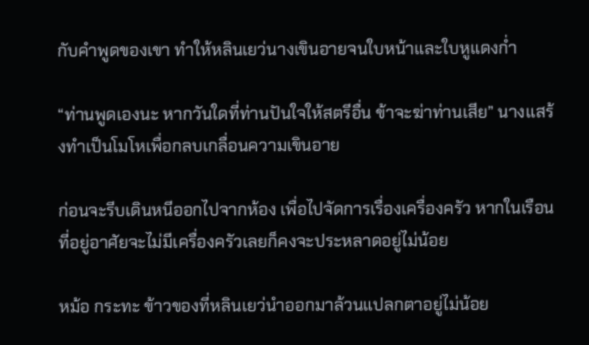กับคำพูดของเขา ทำให้หลินเยว่นางเขินอายจนใบหน้าและใบหูแดงก่ำ

“ท่านพูดเองนะ หากวันใดที่ท่านปันใจให้สตรีอื่น ข้าจะฆ่าท่านเสีย” นางแสร้งทำเป็นโมโหเพื่อกลบเกลื่อนความเขินอาย

ก่อนจะรีบเดินหนีออกไปจากห้อง เพื่อไปจัดการเรื่องเครื่องครัว หากในเรือนที่อยู่อาศัยจะไม่มีเครื่องครัวเลยก็คงจะประหลาดอยู่ไม่น้อย

หม้อ กระทะ ข้าวของที่หลินเยว่นำออกมาล้วนแปลกตาอยู่ไม่น้อย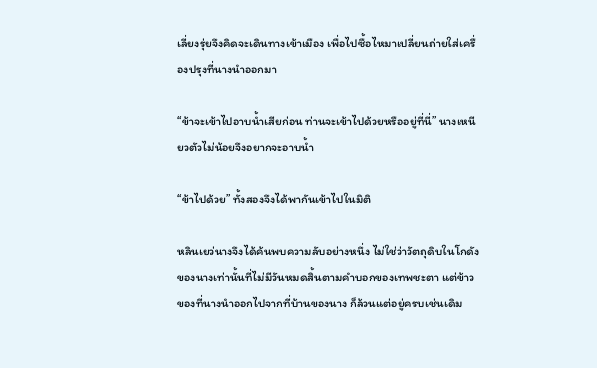เลี่ยงรุ่ยจึงคิดจะเดินทางเข้าเมือง เพื่อไปซื้อไหมาเปลี่ยนถ่ายใส่เครื่องปรุงที่นางนำออกมา

“ข้าจะเข้าไปอาบน้ำเสียก่อน ท่านจะเข้าไปด้วยหรืออยู่ที่นี่” นางเหนียวตัวไม่น้อยจึงอยากจะอาบน้ำ

“ข้าไปด้วย” ทั้งสองจึงได้พากันเข้าไปในมิติ

หลินเยว่นางจึงได้ค้นพบความลับอย่างหนึ่ง ไม่ใช่ว่าวัตถุดิบในโกดังของนางเท่านั้นที่ไม่มีวันหมดสิ้นตามคำบอกของเทพชะตา แต่ข้าวของที่นางนำออกไปจากที่บ้านของนาง ก็ล้วนแต่อยู่ครบเช่นเดิม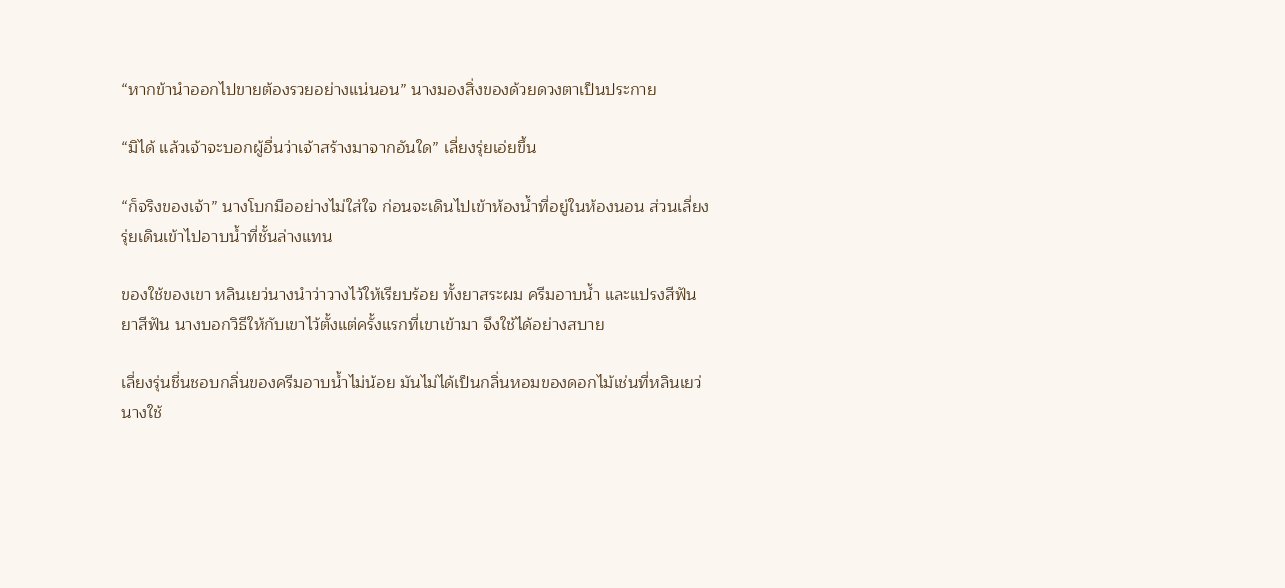“หากข้านำออกไปขายต้องรวยอย่างแน่นอน” นางมองสิ่งของด้วยดวงตาเป็นประกาย

“มิได้ แล้วเจ้าจะบอกผู้อื่นว่าเจ้าสร้างมาจากอันใด” เลี่ยงรุ่ยเอ่ยขึ้น

“ก็จริงของเจ้า” นางโบกมืออย่างไม่ใส่ใจ ก่อนจะเดินไปเข้าห้องน้ำที่อยู่ในห้องนอน ส่วนเลี่ยงรุ่ยเดินเข้าไปอาบน้ำที่ชั้นล่างแทน

ของใช้ของเขา หลินเยว่นางนำว่าวางไว้ให้เรียบร้อย ทั้งยาสระผม ครีมอาบน้ำ และแปรงสีฟัน ยาสีฟัน นางบอกวิธีให้กับเขาไว้ตั้งแต่ครั้งแรกที่เขาเข้ามา จึงใช้ได้อย่างสบาย

เลี่ยงรุ่นชื่นชอบกลิ่นของครีมอาบน้ำไม่น้อย มันไม่ได้เป็นกลิ่นหอมของดอกไม้เช่นที่หลินเยว่นางใช้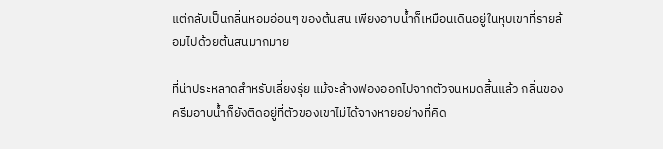แต่กลับเป็นกลิ่นหอมอ่อนๆ ของต้นสน เพียงอาบน้ำก็เหมือนเดินอยู่ในหุบเขาที่รายล้อมไปด้วยต้นสนมากมาย

ที่น่าประหลาดสำหรับเลี่ยงรุ่ย แม้จะล้างฟองออกไปจากตัวจนหมดสิ้นแล้ว กลิ่นของครีมอาบน้ำก็ยังติดอยู่ที่ตัวของเขาไม่ได้จางหายอย่างที่คิด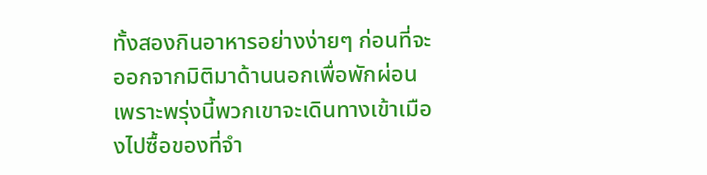ทั้งสองกินอาหารอย่างง่ายๆ ก่อนที่จะออกจากมิติมาด้านนอกเพื่อพักผ่อน เพราะพรุ่งนี้พวกเขาจะเดินทางเข้าเมืองไปซื้อของที่จำ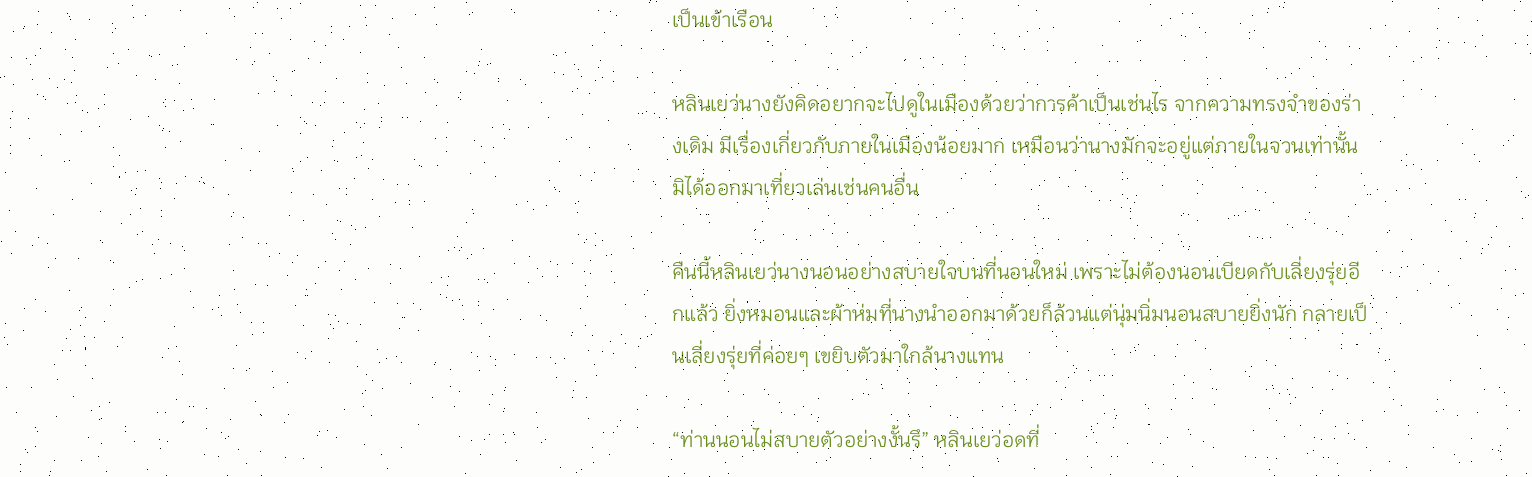เป็นเข้าเรือน

หลินเยว่นางยังคิดอยากจะไปดูในเมืองด้วยว่าการค้าเป็นเช่นไร จากความทรงจำของร่างเดิม มีเรื่องเกี่ยวกับภายในเมืองน้อยมาก เหมือนว่านางมักจะอยู่แต่ภายในจวนเท่านั้นมิได้ออกมาเที่ยวเล่นเช่นคนอื่น

คืนนี้หลินเยว่นางนอนอย่างสบายใจบนที่นอนใหม่ เพราะไม่ต้องนอนเบียดกับเลี่ยงรุ่ยอีกแล้ว ยิ่งหมอนและผ้าห่มที่นางนำออกมาด้วยก็ล้วนแต่นุ่มนิ่มนอนสบายยิ่งนัก กลายเป็นเลี่ยงรุ่ยที่ค่อยๆ เขยิบตัวมาใกล้นางแทน

“ท่านนอนไม่สบายตัวอย่างงั้นรึ” หลินเยว่อดที่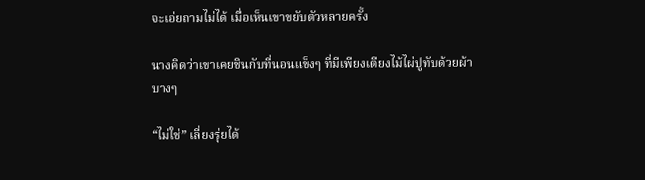จะเอ่ยถามไม่ได้ เมื่อเห็นเขาขยับตัวหลายครั้ง

นางคิดว่าเขาเคยชินกับที่นอนแข็งๆ ที่มีเพียงเตียงไม้ไผ่ปูทับด้วยผ้าบางๆ

“ไม่ใช่” เลี่ยงรุ่ยได้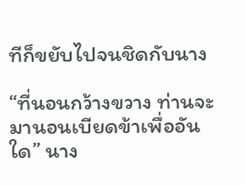ทีก็ขยับไปจนชิดกับนาง

“ที่นอนกว้างขวาง ท่านจะมานอนเบียดข้าเพื่ออันใด” นาง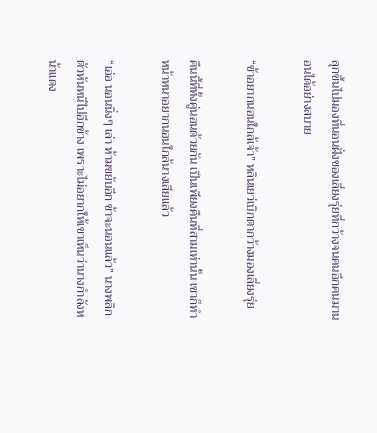ลุกขึ้นไปมองที่นอนฝั่งของเลี่ยงรุ่ยที่กว้างจนคนอีกคนมานอนได้อย่างสบาย

“ข้าอยากนอนใกล้เจ้า” หลินเยว่เบิกตากว้างมองเลี่ยงรุ่ย

คืนนี้ที่ทั้งคู่นอนด้วยกัน เป็นเพียงคืนที่สามเท่านั้น เขาก็ทำหน้าหนาอยากนอนใกล้นางเสียแล้ว

“เอ่อ นอนนิ่งๆ เล่า ห้ามขยับอีก ข้าจะนอนแล้ว” นางพลิกตัวหันหนีไปอีกข้าง เพราะไม่อยากให้เขาเห็นว่านางกำลังหน้าแดง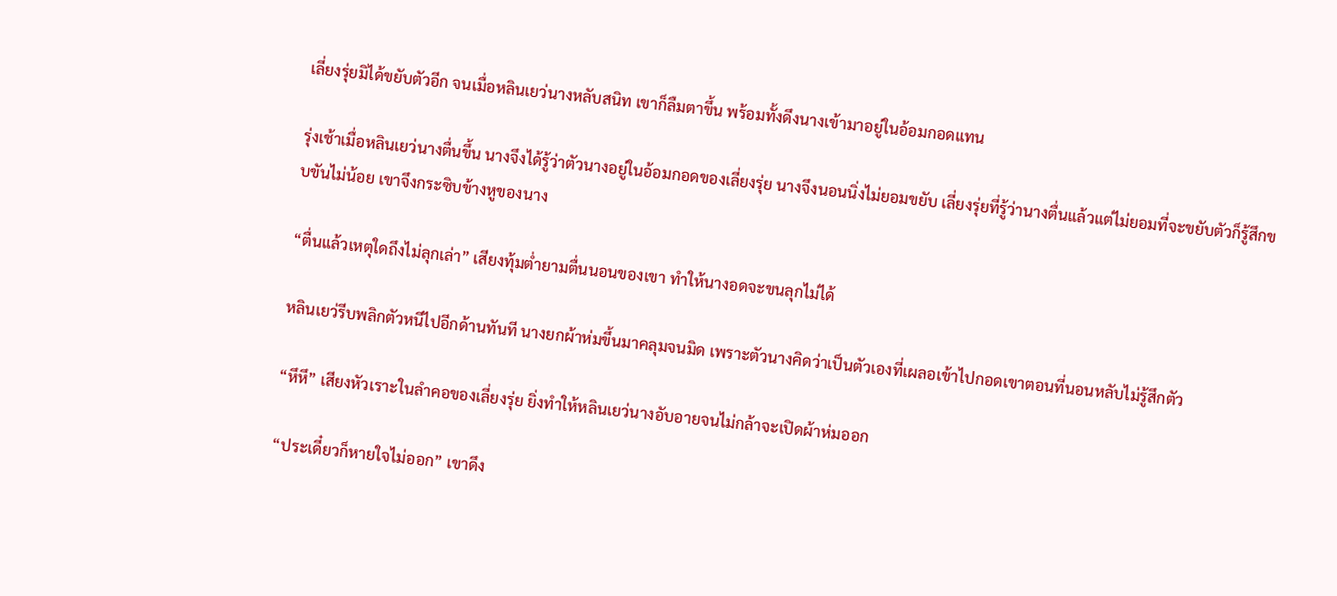เลี่ยงรุ่ยมิได้ขยับตัวอีก จนเมื่อหลินเยว่นางหลับสนิท เขาก็ลืมตาขึ้น พร้อมทั้งดึงนางเข้ามาอยู่ในอ้อมกอดแทน

รุ่งเช้าเมื่อหลินเยว่นางตื่นขึ้น นางจึงได้รู้ว่าตัวนางอยู่ในอ้อมกอดของเลี่ยงรุ่ย นางจึงนอนนิ่งไม่ยอมขยับ เลี่ยงรุ่ยที่รู้ว่านางตื่นแล้วแต่ไม่ยอมที่จะขยับตัวก็รู้สึกขบขันไม่น้อย เขาจึงกระซิบข้างหูของนาง

“ตื่นแล้วเหตุใดถึงไม่ลุกเล่า” เสียงทุ้มต่ำยามตื่นนอนของเขา ทำให้นางอดจะขนลุกไม่ได้

หลินเยว่รีบพลิกตัวหนีไปอีกด้านทันที นางยกผ้าห่มขึ้นมาคลุมจนมิด เพราะตัวนางคิดว่าเป็นตัวเองที่เผลอเข้าไปกอดเขาตอนที่นอนหลับไม่รู้สึกตัว

“หึหึ” เสียงหัวเราะในลำคอของเลี่ยงรุ่ย ยิ่งทำให้หลินเยว่นางอับอายจนไม่กล้าจะเปิดผ้าห่มออก

“ประเดี๋ยวก็หายใจไม่ออก” เขาดึง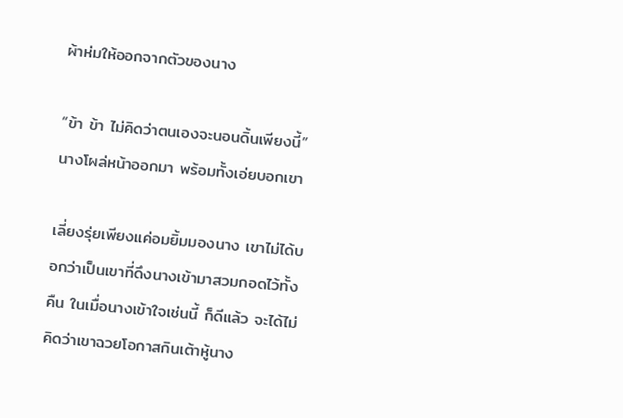ผ้าห่มให้ออกจากตัวของนาง

“ข้า ข้า ไม่คิดว่าตนเองจะนอนดิ้นเพียงนี้” นางโผล่หน้าออกมา พร้อมทั้งเอ่ยบอกเขา

เลี่ยงรุ่ยเพียงแค่อมยิ้มมองนาง เขาไม่ได้บอกว่าเป็นเขาที่ดึงนางเข้ามาสวมกอดไว้ทั้งคืน ในเมื่อนางเข้าใจเช่นนี้ ก็ดีแล้ว จะได้ไม่คิดว่าเขาฉวยโอกาสกินเต้าหู้นาง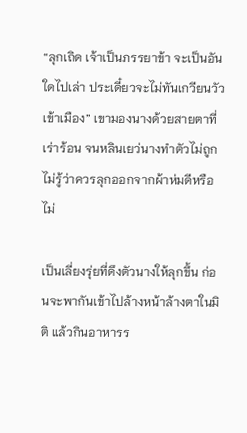“ลุกเถิด เจ้าเป็นภรรยาข้า จะเป็นอันใดไปเล่า ประเดี๋ยวจะไม่ทันเกวียนวัวเข้าเมือง” เขามองนางด้วยสายตาที่เร่าร้อน จนหลินเยว่นางทำตัวไม่ถูกไม่รู้ว่าควรลุกออกจากผ้าห่มดีหรือไม่

เป็นเลี่ยงรุ่ยที่ดึงตัวนางให้ลุกขึ้น ก่อนจะพากันเข้าไปล้างหน้าล้างตาในมิติ แล้วกินอาหารร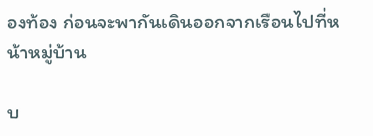องท้อง ก่อนจะพากันเดินออกจากเรือนไปที่หน้าหมู่บ้าน

บ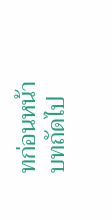ทก่อนหน้า
บทถัดไป